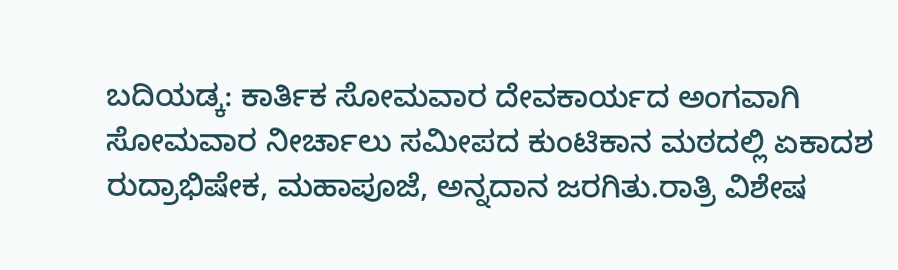ಬದಿಯಡ್ಕ: ಕಾರ್ತಿಕ ಸೋಮವಾರ ದೇವಕಾರ್ಯದ ಅಂಗವಾಗಿ ಸೋಮವಾರ ನೀರ್ಚಾಲು ಸಮೀಪದ ಕುಂಟಿಕಾನ ಮಠದಲ್ಲಿ ಏಕಾದಶ ರುದ್ರಾಭಿಷೇಕ, ಮಹಾಪೂಜೆ, ಅನ್ನದಾನ ಜರಗಿತು.ರಾತ್ರಿ ವಿಶೇಷ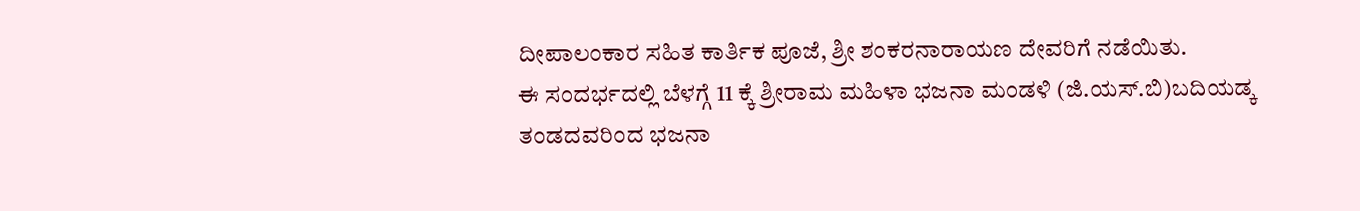ದೀಪಾಲಂಕಾರ ಸಹಿತ ಕಾರ್ತಿಕ ಪೂಜೆ, ಶ್ರೀ ಶಂಕರನಾರಾಯಣ ದೇವರಿಗೆ ನಡೆಯಿತು.
ಈ ಸಂದರ್ಭದಲ್ಲಿ ಬೆಳಗ್ಗೆ 11 ಕ್ಕೆ ಶ್ರೀರಾಮ ಮಹಿಳಾ ಭಜನಾ ಮಂಡಳಿ (ಜಿ.ಯಸ್.ಬಿ)ಬದಿಯಡ್ಕ ತಂಡದವರಿಂದ ಭಜನಾ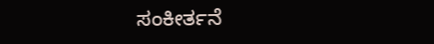ಸಂಕೀರ್ತನೆ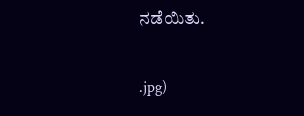ನಡೆಯಿತು.

.jpg)